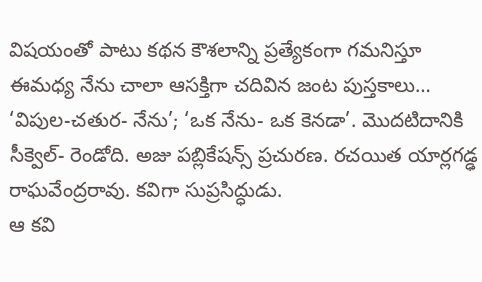విషయంతో పాటు కథన కౌశలాన్ని ప్రత్యేకంగా గమనిస్తూ ఈమధ్య నేను చాలా ఆసక్తిగా చదివిన జంట పుస్తకాలు… ‘విపుల-చతుర- నేను’; ‘ఒక నేను- ఒక కెనడా’. మొదటిదానికి సీక్వెల్- రెండోది. అజు పబ్లికేషన్స్ ప్రచురణ. రచయిత యార్లగడ్ఢ రాఘవేంద్రరావు. కవిగా సుప్రసిద్ధుడు.
ఆ కవి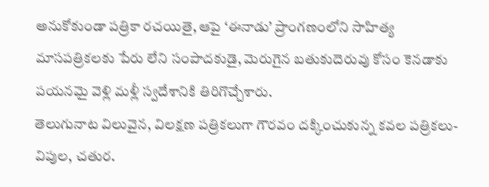అనుకోకుండా పత్రికా రచయితై, ఆపై ‘ఈనాడు’ ప్రాంగణంలోని సాహిత్య మాసపత్రికలకు పేరు లేని సంపాదకుడై, మెరుగైన బతుకుదెరువు కోసం కెనడాకు పయనమై వెళ్లి మళ్లీ స్వదేశానికి తిరిగొచ్చేశారు.
తెలుగునాట విలువైన, విలక్షణ పత్రికలుగా గౌరవం దక్కించుకున్న కవల పత్రికలు- విపుల, చతుర.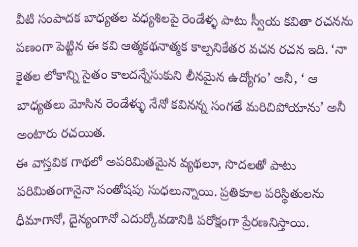వీటి సంపాదక బాధ్యతల వధ్యశిలపై రెండేళ్ళ పాటు స్వీయ కవితా రచనను పణంగా పెట్టిన ఈ కవి ఆత్మకథనాత్మక కాల్పనికేతర వచన రచన ఇది. ‘నా కైతల లోకాన్ని సైతం కాలదన్నేసుకుని లీనమైన ఉద్యోగం’ అనీ, ‘ ఆ బాధ్యతలు మోసిన రెండేళ్ళు నేనో కవినన్న సంగతే మరిచిపోయాను’ అనీ అంటారు రచయిత.
ఈ వాస్తవిక గాథలో అపరిమితమైన వ్యథలూ, సొదలతో పాటు పరిమితంగానైనా సంతోషపు సుధలున్నాయి. ప్రతికూల పరిస్థితులను ధీమాగానో, దైన్యంగానో ఎదుర్కోవడానికి పరోక్షంగా ప్రేరణనిస్తాయి.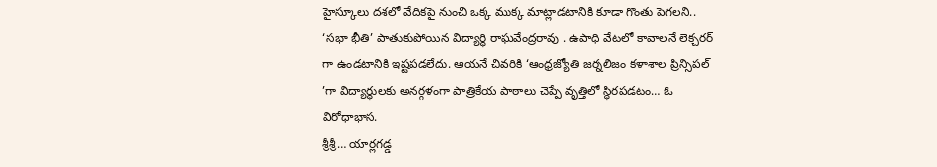హైస్కూలు దశలో వేదికపై నుంచి ఒక్క ముక్క మాట్లాడటానికి కూడా గొంతు పెగలని.. ‘సభా భీతి’ పాతుకుపోయిన విద్యార్థి రాఘవేంద్రరావు . ఉపాధి వేటలో కావాలనే లెక్చరర్ గా ఉండటానికి ఇష్టపడలేదు. ఆయనే చివరికి ‘ఆంధ్రజ్యోతి జర్నలిజం కళాశాల ప్రిన్సిపల్ ’గా విద్యార్థులకు అనర్గళంగా పాత్రికేయ పాఠాలు చెప్పే వృత్తిలో స్థిరపడటం… ఓ విరోధాభాస.
శ్రీశ్రీ… యార్లగడ్డ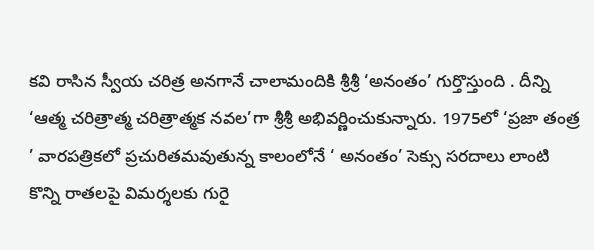కవి రాసిన స్వీయ చరిత్ర అనగానే చాలామందికి శ్రీశ్రీ ‘అనంతం’ గుర్తొస్తుంది . దీన్ని ‘ఆత్మ చరిత్రాత్మ చరిత్రాత్మక నవల’గా శ్రీశ్రీ అభివర్ణించుకున్నారు. 1975లో ‘ప్రజా తంత్ర ’ వారపత్రికలో ప్రచురితమవుతున్న కాలంలోనే ‘ అనంతం’ సెక్సు సరదాలు లాంటి కొన్ని రాతలపై విమర్శలకు గురై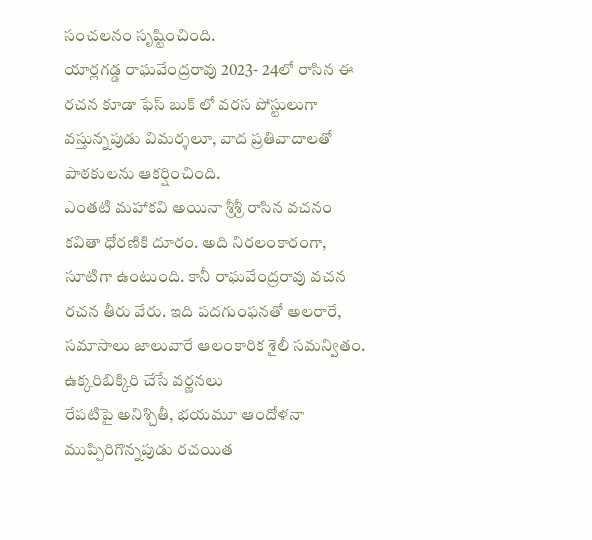సంచలనం సృష్టించింది.
యార్లగడ్డ రాఘవేంద్రరావు 2023- 24లో రాసిన ఈ రచన కూడా ఫేస్ బుక్ లో వరస పోస్టులుగా వస్తున్నపుడు విమర్శలూ, వాద ప్రతివాదాలతో పాఠకులను ఆకర్షించింది.
ఎంతటి మహాకవి అయినా శ్రీశ్రీ రాసిన వచనం కవితా ధోరణికి దూరం. అది నిరలంకారంగా, సూటిగా ఉంటుంది. కానీ రాఘవేంద్రరావు వచన రచన తీరు వేరు. ఇది పదగుంఫనతో అలరారే, సమాసాలు జాలువారే ఆలంకారిక శైలీ సమన్వితం.
ఉక్కరిబిక్కిరి చేసే వర్ణనలు
రేపటిపై అనిశ్చితీ, భయమూ ఆందోళనా ముప్పిరిగొన్నపుడు రచయిత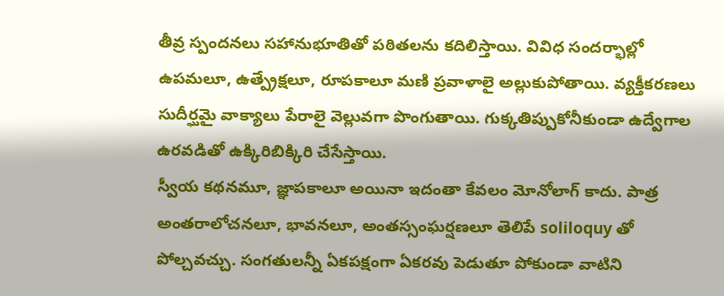తీవ్ర స్పందనలు సహానుభూతితో పఠితలను కదిలిస్తాయి. వివిధ సందర్భాల్లో ఉపమలూ, ఉత్ప్రేక్షలూ, రూపకాలూ మణి ప్రవాళాలై అల్లుకుపోతాయి. వ్యక్తీకరణలు సుదీర్ఘమై వాక్యాలు పేరాలై వెల్లువగా పొంగుతాయి. గుక్కతిప్పుకోనీకుండా ఉద్వేగాల ఉరవడితో ఉక్కిరిబిక్కిరి చేసేస్తాయి.
స్వీయ కథనమూ, జ్ఞాపకాలూ అయినా ఇదంతా కేవలం మోనోలాగ్ కాదు. పాత్ర అంతరాలోచనలూ, భావనలూ, అంతస్సంఘర్షణలూ తెలిపే soliloquy తో పోల్చవచ్చు. సంగతులన్నీ ఏకపక్షంగా ఏకరవు పెడుతూ పోకుండా వాటిని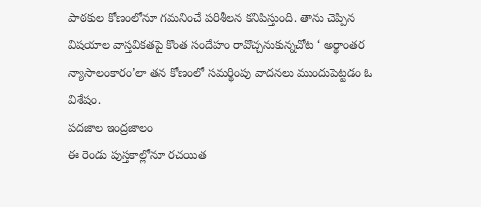పాఠకుల కోణంలోనూ గమనించే పరిశీలన కనిపిస్తుంది. తాను చెప్పిన విషయాల వాస్తవికతపై కొంత సందేహం రావొచ్చనుకున్నచోట ‘ అర్థాంతర న్యాసాలంకారం’లా తన కోణంలో సమర్థింపు వాదనలు ముందుపెట్టడం ఓ విశేషం.
పదజాల ఇంద్రజాలం
ఈ రెండు పుస్తకాల్లోనూ రచయిత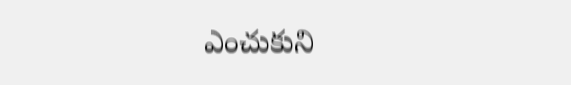ఎంచుకుని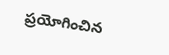ప్రయోగించిన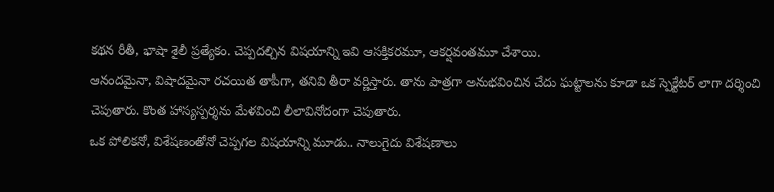కథన రీతీ, భాషా శైలీ ప్రత్యేకం. చెప్పదల్చిన విషయాన్ని ఇవి ఆసక్తికరమూ, ఆకర్షవంతమూ చేశాయి.
ఆనందమైనా, విషాదమైనా రచయిత తాపీగా, తనివి తీరా వర్ణిస్తారు. తాను పాత్రగా అనుభవించిన చేదు ఘట్టాలను కూడా ఒక స్పెక్టేటర్ లాగా దర్శించి చెపుతారు. కొంత హాస్యస్పర్శను మేళవించి లీలావినోదంగా చెపుతారు.
ఒక పోలికనో, విశేషణంతోనో చెప్పగల విషయాన్ని మూడు.. నాలుగైదు విశేషణాలు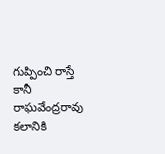గుప్పించి రాస్తే కానీ రాఘవేంద్రరావు కలానికి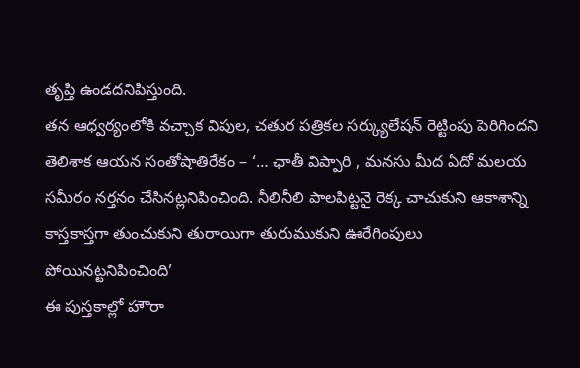తృప్తి ఉండదనిపిస్తుంది.
తన ఆధ్వర్యంలోకి వచ్చాక విపుల, చతుర పత్రికల సర్క్యులేషన్ రెట్టింపు పెరిగిందని తెలిశాక ఆయన సంతోషాతిరేకం – ‘… ఛాతీ విప్పారి , మనసు మీద ఏదో మలయ సమీరం నర్తనం చేసినట్లనిపించింది. నీలినీలి పాలపిట్టనై రెక్క చాచుకుని ఆకాశాన్ని కాస్తకాస్తగా తుంచుకుని తురాయిగా తురుముకుని ఊరేగింపులు పోయినట్టనిపించింది’
ఈ పుస్తకాల్లో హౌరా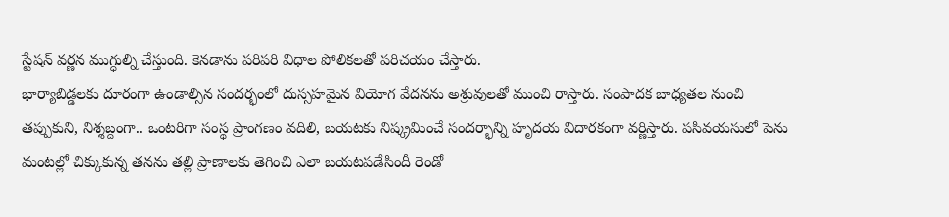స్టేషన్ వర్ణన ముగ్ధుల్ని చేస్తుంది. కెనడాను పరిపరి విధాల పోలికలతో పరిచయం చేస్తారు.
భార్యాబిడ్డలకు దూరంగా ఉండాల్సిన సందర్భంలో దుస్సహమైన వియోగ వేదనను అశ్రువులతో ముంచి రాస్తారు. సంపాదక బాధ్యతల నుంచి తప్పుకుని, నిశ్శబ్దంగా.. ఒంటరిగా సంస్థ ప్రాంగణం వదిలి, బయటకు నిష్క్రమించే సందర్భాన్ని హృదయ విదారకంగా వర్ణిస్తారు. పసివయసులో పెను మంటల్లో చిక్కుకున్న తనను తల్లి ప్రాణాలకు తెగించి ఎలా బయటపడేసిందీ రెండో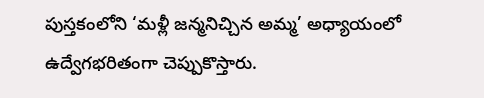పుస్తకంలోని ‘మళ్లీ జన్మనిచ్చిన అమ్మ’ అధ్యాయంలో ఉద్వేగభరితంగా చెప్పుకొస్తారు.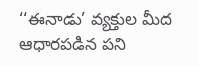‘‘ఈనాడు’ వ్యక్తుల మీద ఆధారపడిన పని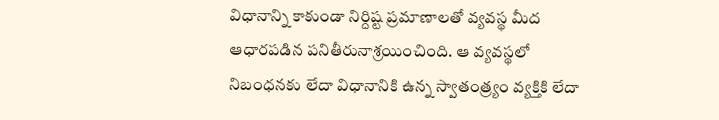విధానాన్ని కాకుండా నిర్దిష్ట ప్రమాణాలతో వ్యవస్థ మీద ఆధారపడిన పనితీరునాశ్రయించింది. ఆ వ్యవస్థలో నిబంధనకు లేదా విధానానికి ఉన్న స్వాతంత్ర్యం వ్యక్తికి లేదా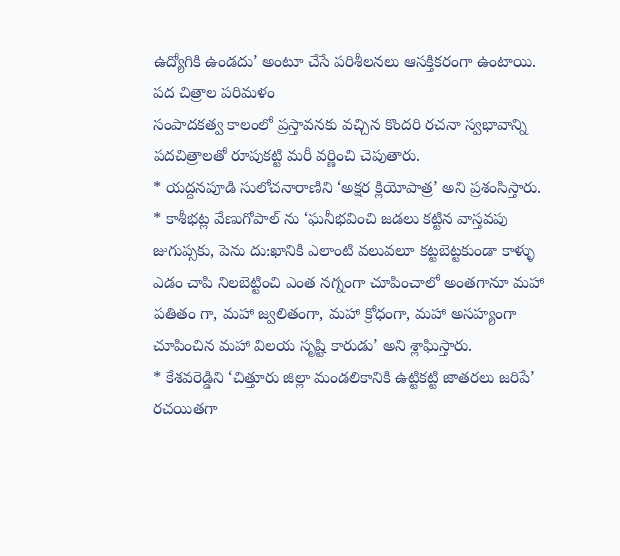ఉద్యోగికి ఉండదు’ అంటూ చేసే పరిశీలనలు ఆసక్తికరంగా ఉంటాయి.
పద చిత్రాల పరిమళం
సంపాదకత్వ కాలంలో ప్రస్తావనకు వచ్చిన కొందరి రచనా స్వభావాన్ని పదచిత్రాలతో రూపుకట్టి మరీ వర్ణించి చెపుతారు.
* యద్దనపూడి సులోచనారాణిని ‘అక్షర క్లియోపాత్ర’ అని ప్రశంసిస్తారు.
* కాశీభట్ల వేణుగోపాల్ ను ‘ఘనీభవించి జడలు కట్టిన వాస్తవపు జుగుప్సకు, పెను దు:ఖానికి ఎలాంటి వలువలూ కట్టబెట్టకుండా కాళ్ళు ఎడం చాపి నిలబెట్టించి ఎంత నగ్నంగా చూపించాలో అంతగానూ మహా పతితం గా, మహా జ్వలితంగా, మహా క్రోధంగా, మహా అసహ్యంగా చూపించిన మహా విలయ సృష్టి కారుడు’ అని శ్లాఘిస్తారు.
* కేశవరెడ్డిని ‘చిత్తూరు జిల్లా మండలికానికి ఉట్టికట్టి జాతరలు జరిపే’ రచయితగా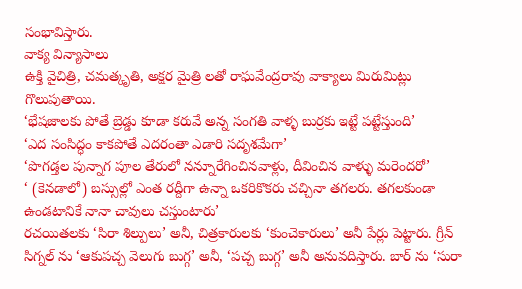సంభావిస్తారు.
వాక్య విన్యాసాలు
ఉక్తి వైచిత్రి, చమత్కృతి, అక్షర మైత్రి లతో రాఘవేంద్రరావు వాక్యాలు మిరుమిట్లు గొలుపుతాయి.
‘భేషజాలకు పోతే బ్రెడ్డు కూడా కరువే అన్న సంగతి వాళ్ళ బుర్రకు ఇట్టే పట్టేస్తుంది’
‘ఎద సంసిద్ధం కాకపోతే ఎదరంతా ఎడారి సదృశమేగా’
‘పొగడ్తల పున్నాగ పూల తేరులో నన్నూరేగించినవాళ్లు, దీవించిన వాళ్ళు మరెందరో’
‘ (కెనడాలో) బస్సుల్లో ఎంత రద్దీగా ఉన్నా ఒకరికొకరు చచ్చినా తగలరు. తగలకుండా ఉండటానికే నానా చావులు చస్తుంటారు’
రచయితలకు ‘సిరా శిల్పులు’ అనీ, చిత్రకారులకు ‘కుంచెకారులు’ అనీ పేర్లు పెట్టారు. గ్రీన్ సిగ్నల్ ను ‘ఆకుపచ్చ వెలుగు బుగ్గ’ అనీ, ‘పచ్చ బుగ్గ’ అనీ అనువదిస్తారు. బార్ ను ‘సురా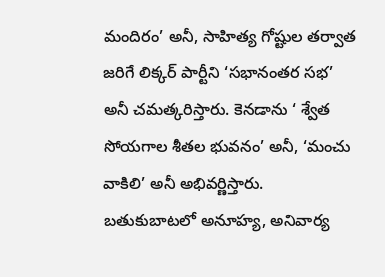మందిరం’ అనీ, సాహిత్య గోష్టుల తర్వాత జరిగే లిక్కర్ పార్టీని ‘సభానంతర సభ’ అనీ చమత్కరిస్తారు. కెనడాను ‘ శ్వేత సోయగాల శీతల భువనం’ అనీ, ‘మంచు వాకిలి’ అనీ అభివర్ణిస్తారు.
బతుకుబాటలో అనూహ్య, అనివార్య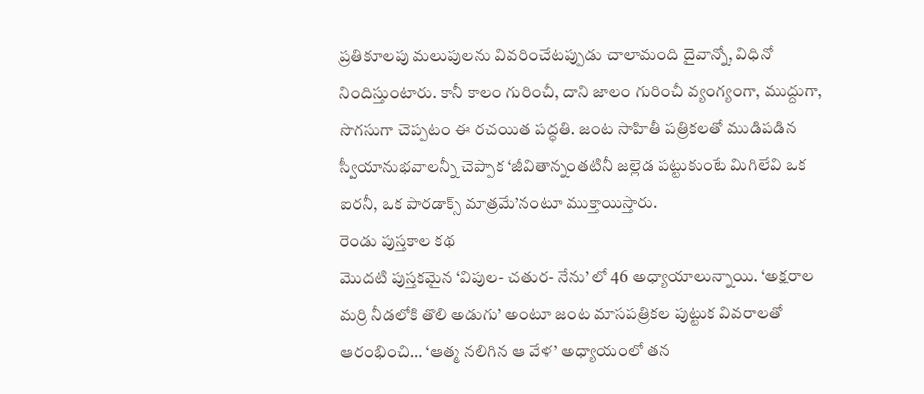ప్రతికూలపు మలుపులను వివరించేటప్పుడు చాలామంది దైవాన్నో, విధినో నిందిస్తుంటారు. కానీ కాలం గురించీ, దాని జాలం గురించీ వ్యంగ్యంగా, ముద్దుగా, సొగసుగా చెప్పటం ఈ రచయిత పద్ధతి. జంట సాహితీ పత్రికలతో ముడిపడిన స్వీయానుభవాలన్నీ చెప్పాక ‘జీవితాన్నంతటినీ జల్లెడ పట్టుకుంటే మిగిలేవి ఒక ఐరనీ, ఒక పారడాక్స్ మాత్రమే’నంటూ ముక్తాయిస్తారు.
రెండు పుస్తకాల కథ
మొదటి పుస్తకమైన ‘విపుల- చతుర- నేను’ లో 46 అధ్యాయాలున్నాయి. ‘అక్షరాల మర్రి నీడలోకి తొలి అడుగు’ అంటూ జంట మాసపత్రికల పుట్టుక వివరాలతో ఆరంభించి… ‘ఆత్మ నలిగిన ఆ వేళ’ అధ్యాయంలో తన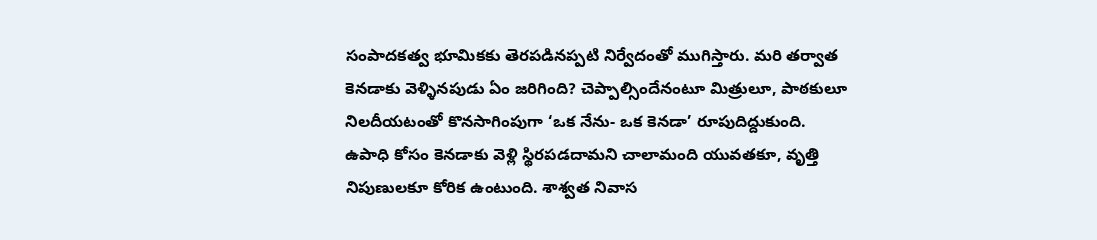సంపాదకత్వ భూమికకు తెరపడినప్పటి నిర్వేదంతో ముగిస్తారు. మరి తర్వాత కెనడాకు వెళ్ళినపుడు ఏం జరిగింది? చెప్పాల్సిందేనంటూ మిత్రులూ, పాఠకులూ నిలదీయటంతో కొనసాగింపుగా ‘ఒక నేను- ఒక కెనడా’ రూపుదిద్దుకుంది.
ఉపాధి కోసం కెనడాకు వెళ్లి స్థిరపడదామని చాలామంది యువతకూ, వృత్తి నిపుణులకూ కోరిక ఉంటుంది. శాశ్వత నివాస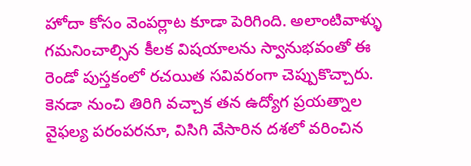హోదా కోసం వెంపర్లాట కూడా పెరిగింది. అలాంటివాళ్ళు గమనించాల్సిన కీలక విషయాలను స్వానుభవంతో ఈ రెండో పుస్తకంలో రచయిత సవివరంగా చెప్పుకొచ్చారు. కెనడా నుంచి తిరిగి వచ్చాక తన ఉద్యోగ ప్రయత్నాల వైఫల్య పరంపరనూ, విసిగి వేసారిన దశలో వరించిన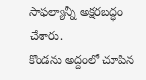సాఫల్యాన్నీ అక్షరబద్ధం చేశారు.
కొండను అద్దంలో చూపిన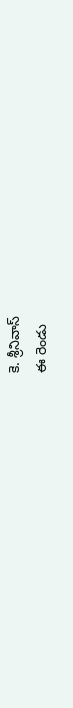కె. శ్రీనివాస్
ఈ రెండు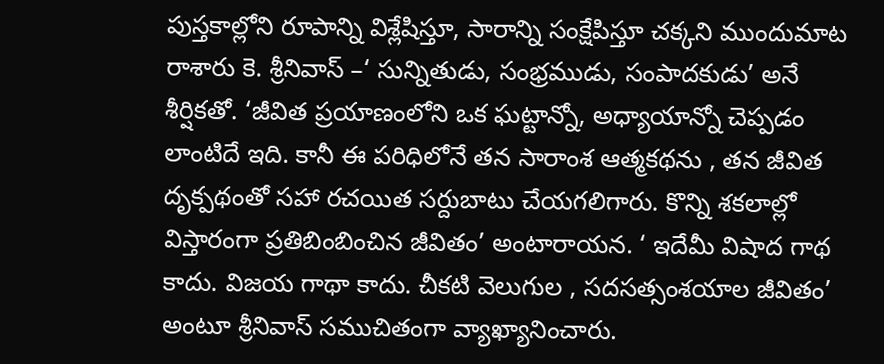పుస్తకాల్లోని రూపాన్ని విశ్లేషిస్తూ, సారాన్ని సంక్షేపిస్తూ చక్కని ముందుమాట రాశారు కె. శ్రీనివాస్ –‘ సున్నితుడు, సంభ్రముడు, సంపాదకుడు’ అనే శీర్షికతో. ‘జీవిత ప్రయాణంలోని ఒక ఘట్టాన్నో, అధ్యాయాన్నో చెప్పడం లాంటిదే ఇది. కానీ ఈ పరిధిలోనే తన సారాంశ ఆత్మకథను , తన జీవిత దృక్పథంతో సహా రచయిత సర్దుబాటు చేయగలిగారు. కొన్ని శకలాల్లో విస్తారంగా ప్రతిబింబించిన జీవితం’ అంటారాయన. ‘ ఇదేమీ విషాద గాథ కాదు. విజయ గాథా కాదు. చీకటి వెలుగుల , సదసత్సంశయాల జీవితం’ అంటూ శ్రీనివాస్ సముచితంగా వ్యాఖ్యానించారు.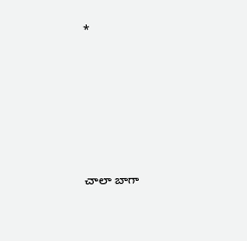*








చాలా బాగా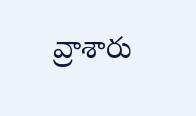వ్రాశారు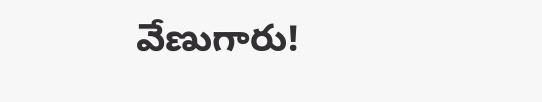వేణుగారు!